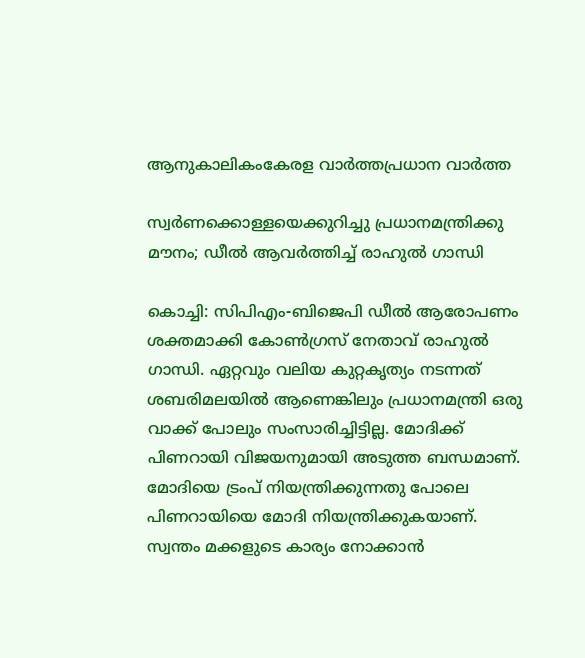ആനുകാലികംകേരള വാർത്തപ്രധാന വാർത്ത

സ്വര്‍ണക്കൊള്ളയെക്കുറിച്ചു പ്രധാനമന്ത്രിക്കു മൗനം; ഡീല്‍ ആവര്‍ത്തിച്ച് രാഹുല്‍ ഗാന്ധി

കൊച്ചി: സിപിഎം-ബിജെപി ഡീല്‍ ആരോപണം ശക്തമാക്കി കോൺഗ്രസ് നേതാവ് രാഹുല്‍ ഗാന്ധി. ഏറ്റവും വലിയ കുറ്റകൃത്യം നടന്നത് ശബരിമലയില്‍ ആണെങ്കിലും പ്രധാനമന്ത്രി ഒരു വാക്ക് പോലും സംസാരിച്ചിട്ടില്ല. മോദിക്ക് പിണറായി വിജയനുമായി അടുത്ത ബന്ധമാണ്. മോദിയെ ട്രംപ് നിയന്ത്രിക്കുന്നതു പോലെ പിണറായിയെ മോദി നിയന്ത്രിക്കുകയാണ്. സ്വന്തം മക്കളുടെ കാര്യം നോക്കാന്‍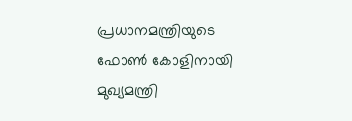പ്രധാനമന്ത്രിയുടെ ഫോണ്‍ കോളിനായി മുഖ്യമന്ത്രി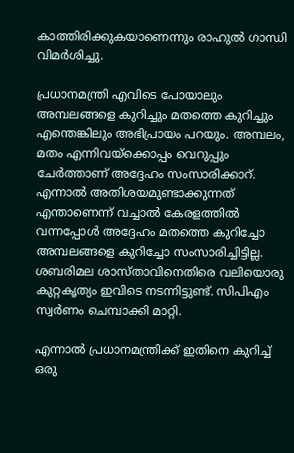കാത്തിരിക്കുകയാണെന്നും രാഹുല്‍ ഗാന്ധി വിമര്‍ശിച്ചു.

പ്രധാനമന്ത്രി എവിടെ പോയാലും അമ്പലങ്ങളെ കുറിച്ചും മതത്തെ കുറിച്ചും എന്തെങ്കിലും അഭിപ്രായം പറയും. അമ്പലം, മതം എന്നിവയ്‌ക്കൊപ്പം വെറുപ്പും ചേര്‍ത്താണ് അദ്ദേഹം സംസാരിക്കാറ്. എന്നാല്‍ അതിശയമുണ്ടാക്കുന്നത് എന്താണെന്ന് വച്ചാല്‍ കേരളത്തില്‍ വന്നപ്പോള്‍ അദ്ദേഹം മതത്തെ കുറിച്ചോ അമ്പലങ്ങളെ കുറിച്ചോ സംസാരിച്ചിട്ടില്ല. ശബരിമല ശാസ്താവിനെതിരെ വലിയൊരു കുറ്റകൃത്യം ഇവിടെ നടന്നിട്ടുണ്ട്. സിപിഎം സ്വര്‍ണം ചെമ്പാക്കി മാറ്റി.

എന്നാല്‍ പ്രധാനമന്ത്രിക്ക് ഇതിനെ കുറിച്ച് ഒരു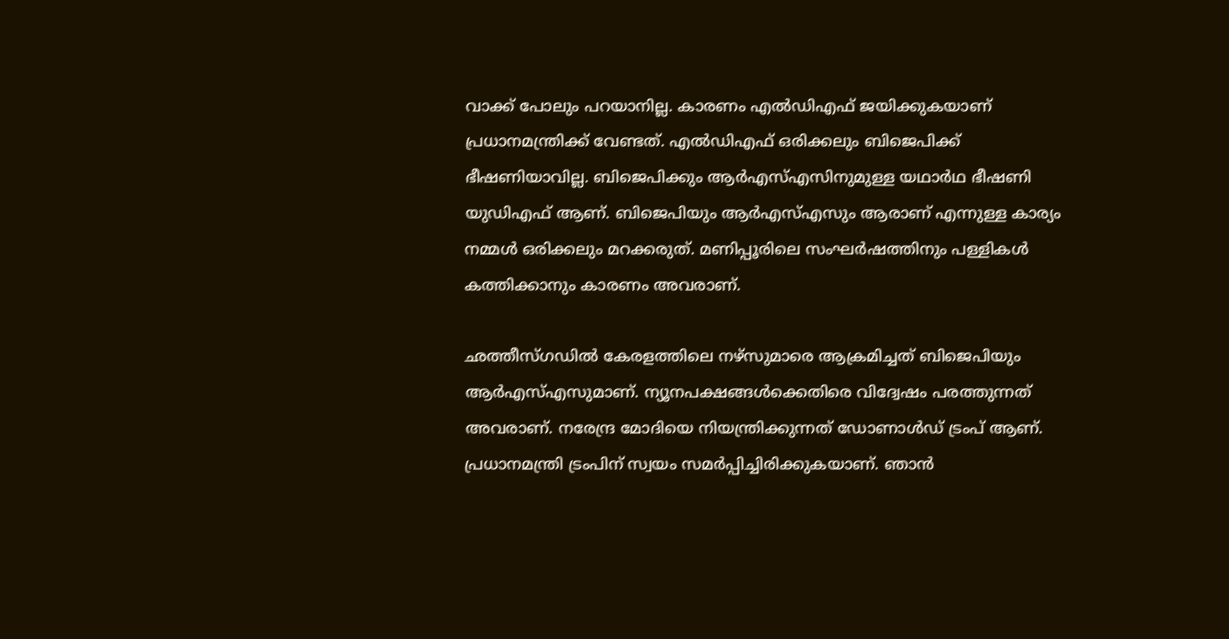വാക്ക് പോലും പറയാനില്ല. കാരണം എല്‍ഡിഎഫ് ജയിക്കുകയാണ് പ്രധാനമന്ത്രിക്ക് വേണ്ടത്. എല്‍ഡിഎഫ് ഒരിക്കലും ബിജെപിക്ക് ഭീഷണിയാവില്ല. ബിജെപിക്കും ആര്‍എസ്എസിനുമുള്ള യഥാര്‍ഥ ഭീഷണി യുഡിഎഫ് ആണ്. ബിജെപിയും ആര്‍എസ്എസും ആരാണ് എന്നുള്ള കാര്യം നമ്മള്‍ ഒരിക്കലും മറക്കരുത്. മണിപ്പൂരിലെ സംഘര്‍ഷത്തിനും പള്ളികള്‍ കത്തിക്കാനും കാരണം അവരാണ്.

ഛത്തീസ്ഗഡില്‍ കേരളത്തിലെ നഴ്‌സുമാരെ ആക്രമിച്ചത് ബിജെപിയും ആര്‍എസ്എസുമാണ്. ന്യൂനപക്ഷങ്ങള്‍ക്കെതിരെ വിദ്വേഷം പരത്തുന്നത് അവരാണ്. നരേന്ദ്ര മോദിയെ നിയന്ത്രിക്കുന്നത് ഡോണാള്‍ഡ് ട്രംപ് ആണ്. പ്രധാനമന്ത്രി ട്രംപിന് സ്വയം സമര്‍പ്പിച്ചിരിക്കുകയാണ്. ഞാന്‍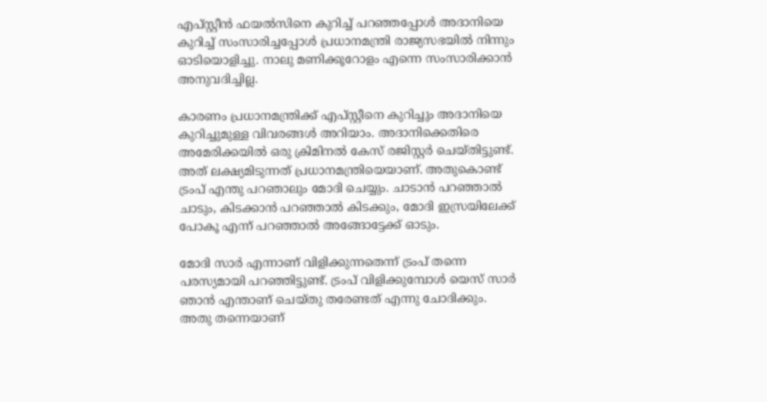എപ്സ്റ്റീന്‍ ഫയല്‍സിനെ കുറിച്ച് പറഞ്ഞപ്പോള്‍ അദാനിയെ കുറിച്ച് സംസാരിച്ചപ്പോള്‍ പ്രധാനമന്ത്രി രാജ്യസഭയില്‍ നിന്നും ഓടിയൊളിച്ചു. നാലു മണിക്കൂറോളം എന്നെ സംസാരിക്കാന്‍ അനുവദിച്ചില്ല.

കാരണം പ്രധാനമന്ത്രിക്ക് എപ്സ്റ്റീനെ കുറിച്ചും അദാനിയെ കുറിച്ചുമുള്ള വിവരങ്ങള്‍ അറിയാം. അദാനിക്കെതിരെ അമേരിക്കയില്‍ ഒരു ക്രിമിനല്‍ കേസ് രജിസ്റ്റര്‍ ചെയ്തിട്ടുണ്ട്. അത് ലക്ഷ്യമിടുന്നത് പ്രധാനമന്ത്രിയെയാണ്. അതുകൊണ്ട് ട്രംപ് എന്തു പറഞാലും മോദി ചെയ്യും. ചാടാന്‍ പറഞ്ഞാല്‍ ചാടും, കിടക്കാന്‍ പറഞ്ഞാല്‍ കിടക്കും, മോദി ഇസ്രയിലേക്ക് പോകൂ എന്ന് പറഞ്ഞാല്‍ അങ്ങോട്ടേക്ക് ഓടും.

മോദി സാര്‍ എന്നാണ് വിളിക്കുന്നതെന്ന് ട്രംപ് തന്നെ പരസ്യമായി പറഞ്ഞിട്ടുണ്ട്. ട്രംപ് വിളിക്കുമ്പോള്‍ യെസ് സാര്‍ ഞാന്‍ എന്താണ് ചെയ്തു തരേണ്ടത് എന്നു ചോദിക്കും. അതു തന്നെയാണ്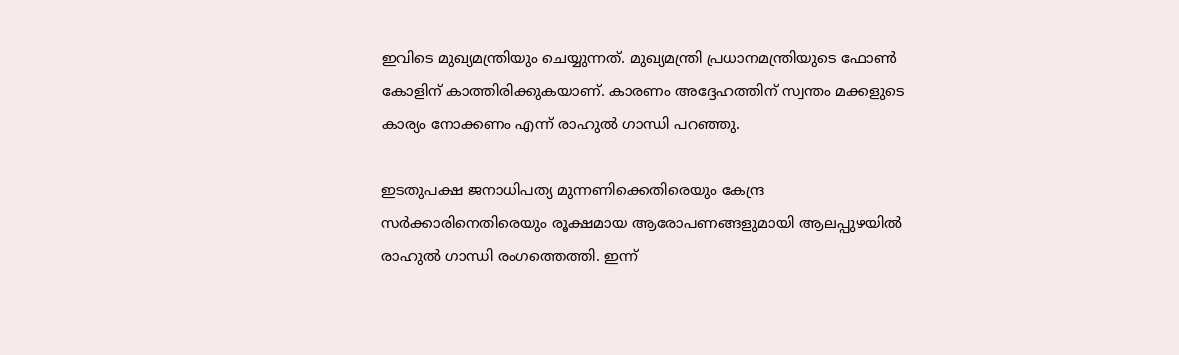ഇവിടെ മുഖ്യമന്ത്രിയും ചെയ്യുന്നത്. മുഖ്യമന്ത്രി പ്രധാനമന്ത്രിയുടെ ഫോണ്‍ കോളിന് കാത്തിരിക്കുകയാണ്. കാരണം അദ്ദേഹത്തിന് സ്വന്തം മക്കളുടെ കാര്യം നോക്കണം എന്ന് രാഹുല്‍ ഗാന്ധി പറഞ്ഞു.

ഇടതുപക്ഷ ജനാധിപത്യ മുന്നണിക്കെതിരെയും കേന്ദ്ര സർക്കാരിനെതിരെയും രൂക്ഷമായ ആരോപണങ്ങളുമായി ആലപ്പുഴയിൽ രാഹുൽ ഗാന്ധി രംഗത്തെത്തി. ഇന്ന്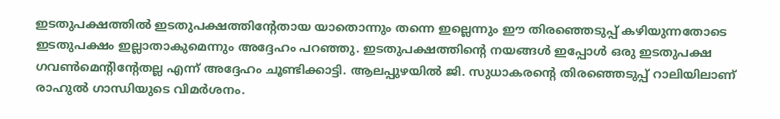ഇടതുപക്ഷത്തിൽ ഇടതുപക്ഷത്തിന്റേതായ യാതൊന്നും തന്നെ ഇല്ലെന്നും ഈ തിരഞ്ഞെടുപ്പ് കഴിയുന്നതോടെ ഇടതുപക്ഷം ഇല്ലാതാകുമെന്നും അദ്ദേഹം പറഞ്ഞു. ഇടതുപക്ഷത്തിന്റെ നയങ്ങൾ ഇപ്പോൾ ഒരു ഇടതുപക്ഷ ഗവൺമെന്റിന്റേതല്ല എന്ന് അദ്ദേഹം ചൂണ്ടിക്കാട്ടി. ആലപ്പുഴയിൽ ജി. സുധാകരന്റെ തിരഞ്ഞെടുപ്പ് റാലിയിലാണ് രാഹുൽ ഗാന്ധിയുടെ വിമർശനം.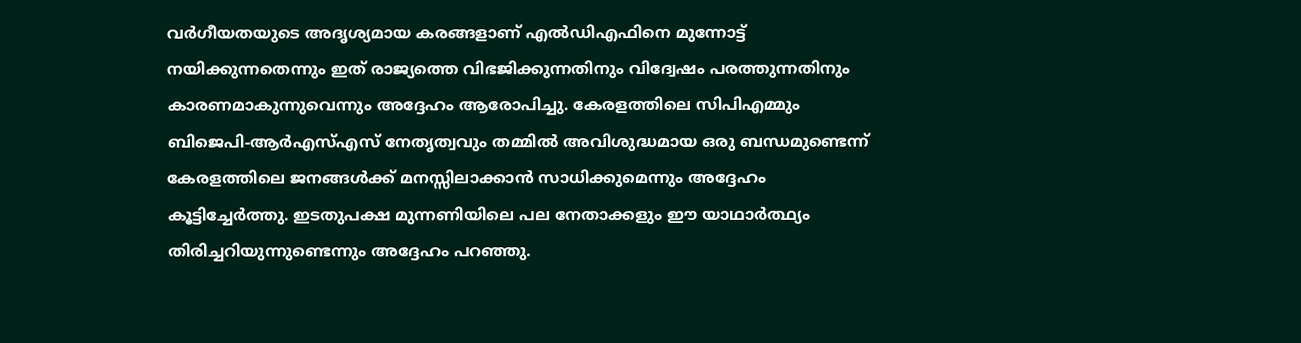വർഗീയതയുടെ അദൃശ്യമായ കരങ്ങളാണ് എൽഡിഎഫിനെ മുന്നോട്ട് നയിക്കുന്നതെന്നും ഇത് രാജ്യത്തെ വിഭജിക്കുന്നതിനും വിദ്വേഷം പരത്തുന്നതിനും കാരണമാകുന്നുവെന്നും അദ്ദേഹം ആരോപിച്ചു. കേരളത്തിലെ സിപിഎമ്മും ബിജെപി-ആർഎസ്എസ് നേതൃത്വവും തമ്മിൽ അവിശുദ്ധമായ ഒരു ബന്ധമുണ്ടെന്ന് കേരളത്തിലെ ജനങ്ങൾക്ക് മനസ്സിലാക്കാൻ സാധിക്കുമെന്നും അദ്ദേഹം കൂട്ടിച്ചേർത്തു. ഇടതുപക്ഷ മുന്നണിയിലെ പല നേതാക്കളും ഈ യാഥാർത്ഥ്യം തിരിച്ചറിയുന്നുണ്ടെന്നും അദ്ദേഹം പറഞ്ഞു.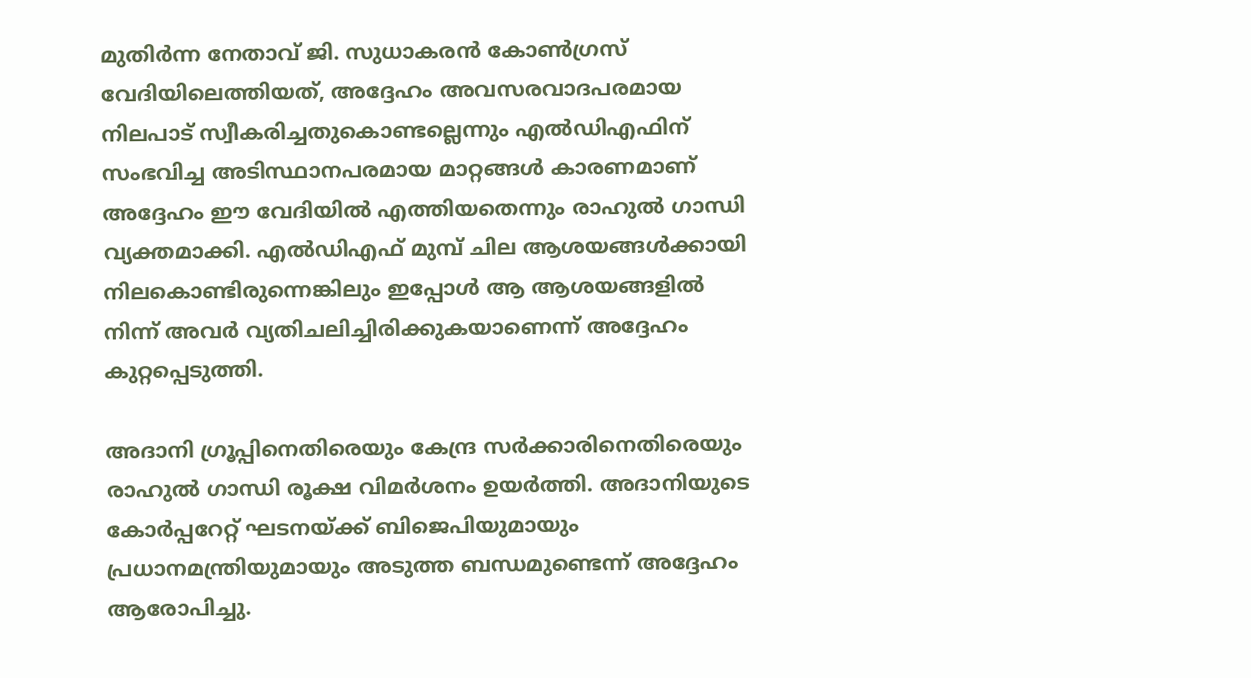മുതിർന്ന നേതാവ് ജി. സുധാകരൻ കോൺഗ്രസ് വേദിയിലെത്തിയത്, അദ്ദേഹം അവസരവാദപരമായ നിലപാട് സ്വീകരിച്ചതുകൊണ്ടല്ലെന്നും എൽഡിഎഫിന് സംഭവിച്ച അടിസ്ഥാനപരമായ മാറ്റങ്ങൾ കാരണമാണ് അദ്ദേഹം ഈ വേദിയിൽ എത്തിയതെന്നും രാഹുൽ ഗാന്ധി വ്യക്തമാക്കി. എൽഡിഎഫ് മുമ്പ് ചില ആശയങ്ങൾക്കായി നിലകൊണ്ടിരുന്നെങ്കിലും ഇപ്പോൾ ആ ആശയങ്ങളിൽ നിന്ന് അവർ വ്യതിചലിച്ചിരിക്കുകയാണെന്ന് അദ്ദേഹം കുറ്റപ്പെടുത്തി.

അദാനി ഗ്രൂപ്പിനെതിരെയും കേന്ദ്ര സർക്കാരിനെതിരെയും രാഹുൽ ഗാന്ധി രൂക്ഷ വിമർശനം ഉയർത്തി. അദാനിയുടെ കോർപ്പറേറ്റ് ഘടനയ്ക്ക് ബിജെപിയുമായും പ്രധാനമന്ത്രിയുമായും അടുത്ത ബന്ധമുണ്ടെന്ന് അദ്ദേഹം ആരോപിച്ചു.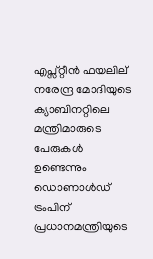എപ്സ്റ്റീൻ ഫയലില് നരേന്ദ്ര മോദിയുടെ ക്യാബിനറ്റിലെ മന്ത്രിമാരുടെ പേരുകൾ ഉണ്ടെന്നും ഡൊണാൾഡ് ട്രംപിന് പ്രധാനമന്ത്രിയുടെ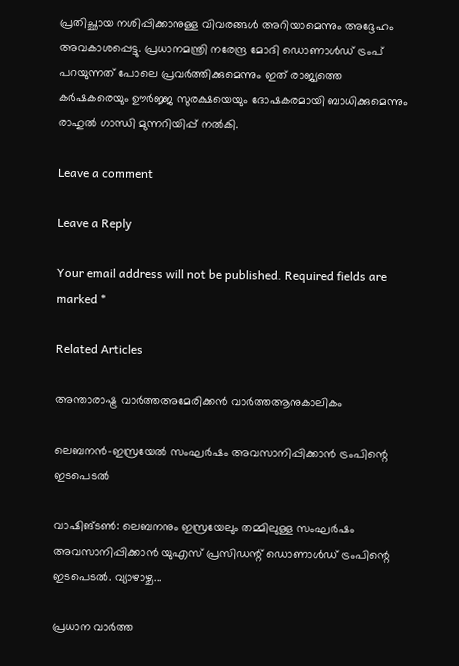പ്രതിച്ഛായ നശിപ്പിക്കാനുള്ള വിവരങ്ങൾ അറിയാമെന്നും അദ്ദേഹം അവകാശപ്പെട്ടു. പ്രധാനമന്ത്രി നരേന്ദ്ര മോദി ഡൊണാൾഡ് ട്രംപ് പറയുന്നത് പോലെ പ്രവർത്തിക്കുമെന്നും ഇത് രാജ്യത്തെ കർഷകരെയും ഊർജ്ജ സുരക്ഷയെയും ദോഷകരമായി ബാധിക്കുമെന്നും രാഹുൽ ഗാന്ധി മുന്നറിയിപ്പ് നൽകി.

Leave a comment

Leave a Reply

Your email address will not be published. Required fields are marked *

Related Articles

അന്താരാഷ്ട്ര വാർത്തഅമേരിക്കൻ വാർത്തആനുകാലികം

ലെബനന്‍-ഇസ്രയേല്‍ സംഘര്‍ഷം അവസാനിപ്പിക്കാന്‍ ട്രംപിന്റെ ഇടപെടല്‍

വാഷിങ്ടൺ: ലെബനനും ഇസ്രയേലും തമ്മിലുള്ള സംഘർഷം അവസാനിപ്പിക്കാൻ യുഎസ് പ്രസിഡന്റ് ഡൊണാൾഡ് ട്രംപിന്റെ ഇടപെടൽ. വ്യാഴാഴ്ച...

പ്രധാന വാർത്ത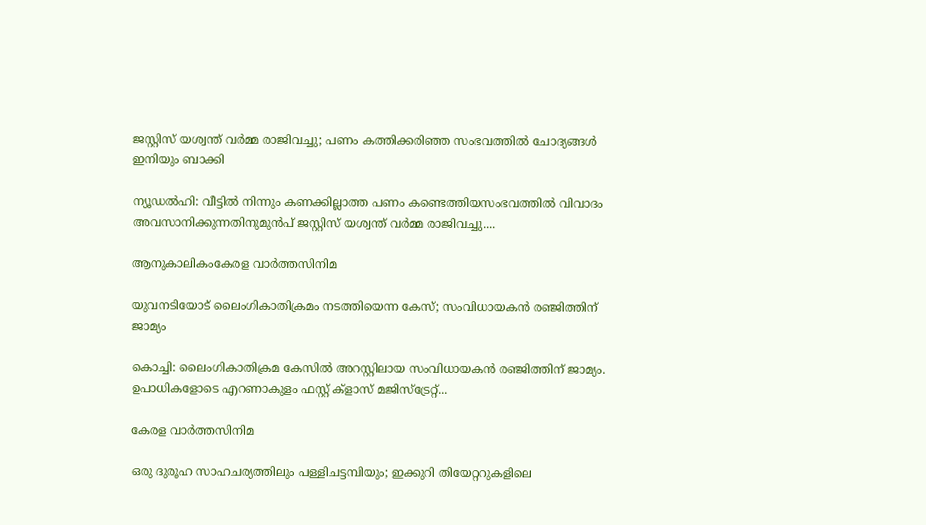ജസ്റ്റിസ് യശ്വന്ത് വർമ്മ രാജിവച്ചു; പണം കത്തിക്കരിഞ്ഞ സംഭവത്തിൽ ചോദ്യങ്ങൾ ഇനിയും ബാക്കി

ന്യൂഡൽഹി: വീട്ടിൽ നിന്നും കണക്കില്ലാത്ത പണം കണ്ടെത്തിയസംഭവത്തിൽ വിവാദം അവസാനിക്കുന്നതിനുമുൻപ് ജസ്റ്റിസ് യശ്വന്ത് വർമ്മ രാജിവച്ചു....

ആനുകാലികംകേരള വാർത്തസിനിമ

യുവനടിയോട് ലൈംഗികാതിക്രമം നടത്തിയെന്ന കേസ്; സംവിധായകൻ രഞ്ജിത്തിന് ജാമ്യം

കൊച്ചി: ലൈംഗികാതിക്രമ കേസിൽ അറസ്റ്റിലായ സംവിധായകൻ രഞ്ജിത്തിന് ജാമ്യം. ഉപാധികളോടെ എറണാകുളം ഫസ്റ്റ് ക്ളാസ് മജിസ്‌ട്രേറ്റ്...

കേരള വാർത്തസിനിമ

ഒരു ദുരൂഹ സാഹചര്യത്തിലും പള്ളിചട്ടമ്പിയും; ഇക്കുറി തിയേറ്ററുകളിലെ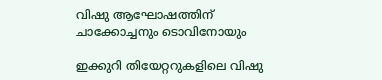വിഷു ആഘോഷത്തിന് ചാക്കോച്ചനും ടൊവിനോയും

ഇക്കുറി തിയേറ്ററുകളിലെ വിഷു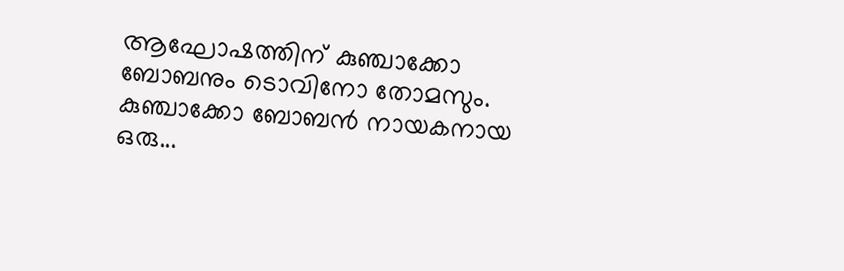ആഘോഷത്തിന് കുഞ്ചാക്കോ ബോബനും ടൊവിനോ തോമസും. കുഞ്ചാക്കോ ബോബൻ നായകനായ ഒരു...